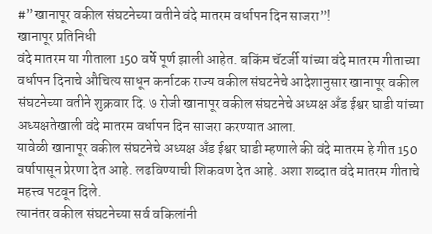#”खानापूर वकील संघटनेच्या वतीने वंदे मातरम वर्धापन दिन साजरा”!
खानापूर प्रतिनिधी
वंदे मातरम या गीताला 150 वर्षे पूर्ण झाली आहेत. बकिंम चॅटर्जी यांच्या वंदे मातरम गीताच्या वर्धापन दिनाचे औचित्य साधून कर्नाटक राज्य वकील संघटनेचे आदेशानुसार खानापूर वकील संघटनेच्या वतीने शुक्रवार दि. ७ रोजी खानापूर वकील संघटनेचे अध्यक्ष अँड ईश्वर घाडी यांच्या अध्यक्षतेखाली वंदे मातरम वर्धापन दिन साजरा करण्यात आला.
यावेळी खानापूर वकील संघटनेचे अध्यक्ष अँड ईश्वर घाडी म्हणाले की वंदे मातरम हे गीत 150 वर्षापासून प्रेरणा देत आहे. लढविण्याची शिकवण देत आहे. अशा शब्दात वंदे मातरम गीताचे महत्त्व पटवून दिले.
त्यानंतर वकील संघटनेच्या सर्व वकिलांनी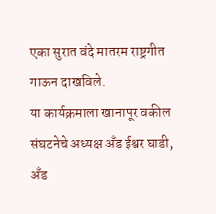एका सुरात वंदे मातरम राष्ट्रगीत गाऊन दाखविले.
या कार्यक्रमाला खानापूर वकील संघटनेचे अध्यक्ष अँड ईश्वर घाडी, अँड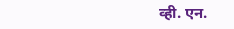व्ही. एन.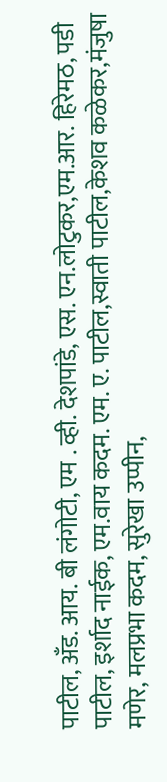पाटील, अँड. आय. बी लंगोटी, एम . व्ही. देशपांडे, एस. एन.लोटुकर,एम.आर. हिरेमठ, पडी पाटील, इर्शाद नाईक, एम.वाय कदम. एम. ए. पाटील,स्वाती पाटील,केशव कळेकर,मंजुषा मणेर, मलप्रभा कदम, सुरेखा उप्पीन,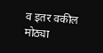व इतर वकील मोठ्या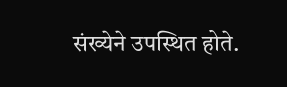संख्येने उपस्थित होते.